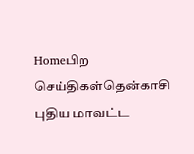Homeபிற செய்திகள்தென்காசி புதிய மாவட்ட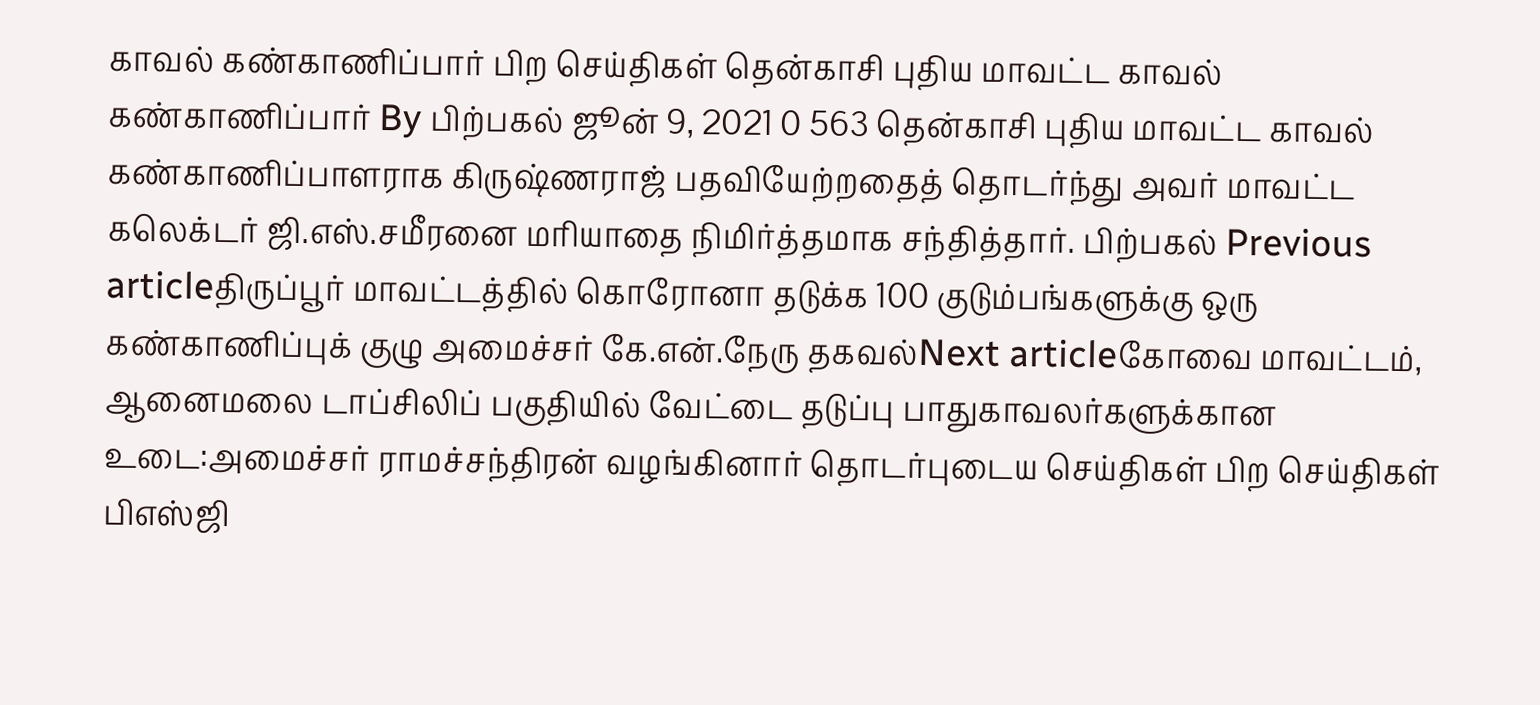காவல் கண்காணிப்பார் பிற செய்திகள் தென்காசி புதிய மாவட்ட காவல் கண்காணிப்பார் By பிற்பகல் ஜூன் 9, 2021 0 563 தென்காசி புதிய மாவட்ட காவல் கண்காணிப்பாளராக கிருஷ்ணராஜ் பதவியேற்றதைத் தொடர்ந்து அவர் மாவட்ட கலெக்டர் ஜி.எஸ்.சமீரனை மரியாதை நிமிர்த்தமாக சந்தித்தார். பிற்பகல் Previous articleதிருப்பூர் மாவட்டத்தில் கொரோனா தடுக்க 100 குடும்பங்களுக்கு ஒரு கண்காணிப்புக் குழு அமைச்சர் கே.என்.நேரு தகவல்Next articleகோவை மாவட்டம், ஆனைமலை டாப்சிலிப் பகுதியில் வேட்டை தடுப்பு பாதுகாவலர்களுக்கான உடை:அமைச்சர் ராமச்சந்திரன் வழங்கினார் தொடர்புடைய செய்திகள் பிற செய்திகள் பிஎஸ்ஜி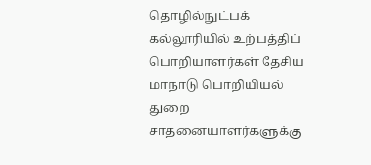தொழில்நுட்பக் கல்லூரியில் உற்பத்திப் பொறியாளர்கள் தேசிய மாநாடு பொறியியல் துறை சாதனையாளர்களுக்கு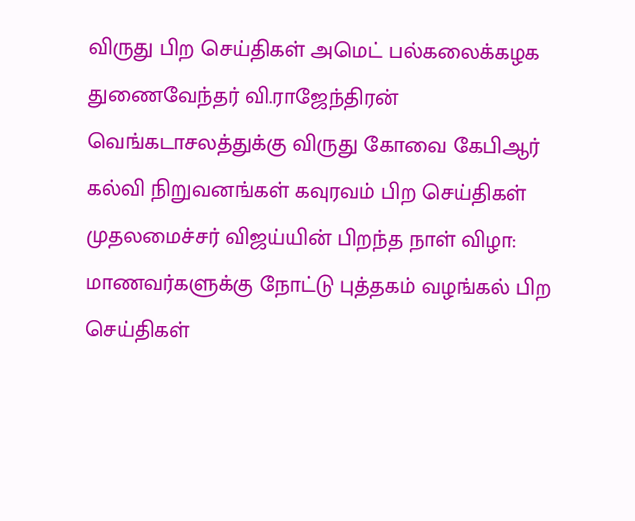விருது பிற செய்திகள் அமெட் பல்கலைக்கழக துணைவேந்தர் வி.ராஜேந்திரன் வெங்கடாசலத்துக்கு விருது கோவை கேபிஆர் கல்வி நிறுவனங்கள் கவுரவம் பிற செய்திகள் முதலமைச்சர் விஜய்யின் பிறந்த நாள் விழா: மாணவர்களுக்கு நோட்டு புத்தகம் வழங்கல் பிற செய்திகள்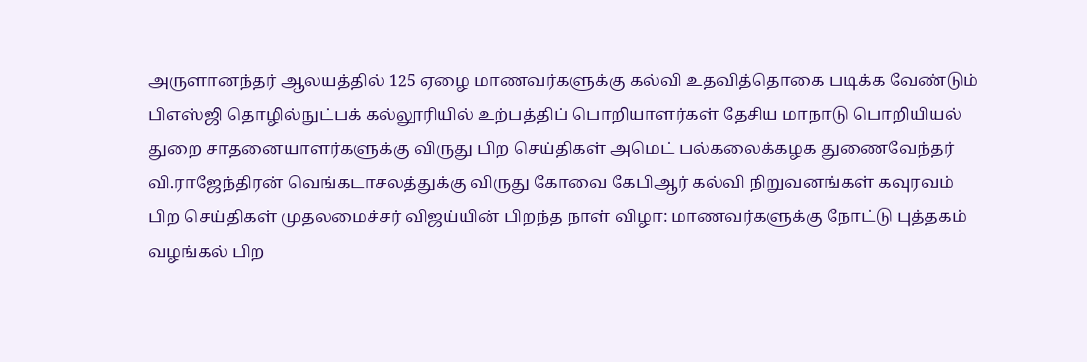அருளானந்தர் ஆலயத்தில் 125 ஏழை மாணவர்களுக்கு கல்வி உதவித்தொகை படிக்க வேண்டும் பிஎஸ்ஜி தொழில்நுட்பக் கல்லூரியில் உற்பத்திப் பொறியாளர்கள் தேசிய மாநாடு பொறியியல் துறை சாதனையாளர்களுக்கு விருது பிற செய்திகள் அமெட் பல்கலைக்கழக துணைவேந்தர் வி.ராஜேந்திரன் வெங்கடாசலத்துக்கு விருது கோவை கேபிஆர் கல்வி நிறுவனங்கள் கவுரவம் பிற செய்திகள் முதலமைச்சர் விஜய்யின் பிறந்த நாள் விழா: மாணவர்களுக்கு நோட்டு புத்தகம் வழங்கல் பிற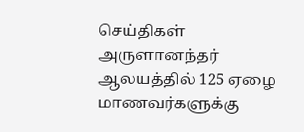செய்திகள் அருளானந்தர் ஆலயத்தில் 125 ஏழை மாணவர்களுக்கு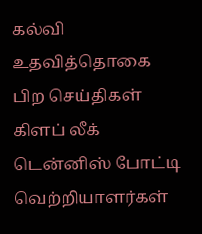கல்வி உதவித்தொகை பிற செய்திகள் கிளப் லீக் டென்னிஸ் போட்டி வெற்றியாளர்கள்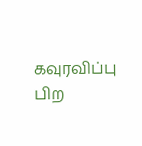கவுரவிப்பு பிற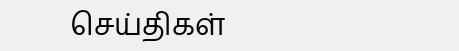செய்திகள்